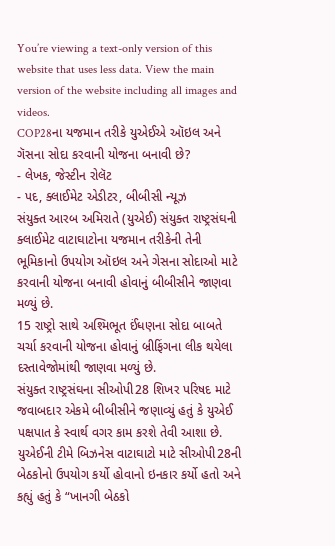You’re viewing a text-only version of this website that uses less data. View the main version of the website including all images and videos.
COP28ના યજમાન તરીકે યુએઈએ ઑઇલ અને ગૅસના સોદા કરવાની યોજના બનાવી છે?
- લેખક, જેસ્ટીન રોલૅટ
- પદ, ક્લાઈમેટ એડીટર, બીબીસી ન્યૂઝ
સંયુક્ત આરબ અમિરાતે (યુએઈ) સંયુક્ત રાષ્ટ્રસંઘની ક્લાઈમેટ વાટાઘાટોના યજમાન તરીકેની તેની ભૂમિકાનો ઉપયોગ ઑઇલ અને ગેસના સોદાઓ માટે કરવાની યોજના બનાવી હોવાનું બીબીસીને જાણવા મળ્યું છે.
15 રાષ્ટ્રો સાથે અશ્મિભૂત ઈંધણના સોદા બાબતે ચર્ચા કરવાની યોજના હોવાનું બ્રીફિંગના લીક થયેલા દસ્તાવેજોમાંથી જાણવા મળ્યું છે.
સંયુક્ત રાષ્ટ્રસંઘના સીઓપી28 શિખર પરિષદ માટે જવાબદાર એકમે બીબીસીને જણાવ્યું હતું કે યુએઈ પક્ષપાત કે સ્વાર્થ વગર કામ કરશે તેવી આશા છે.
યુએઈની ટીમે બિઝનેસ વાટાઘાટો માટે સીઓપી28ની બેઠકોનો ઉપયોગ કર્યો હોવાનો ઇનકાર કર્યો હતો અને કહ્યું હતું કે “ખાનગી બેઠકો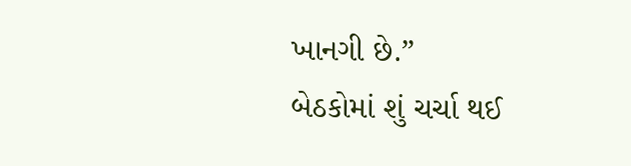ખાનગી છે.”
બેઠકોમાં શું ચર્ચા થઈ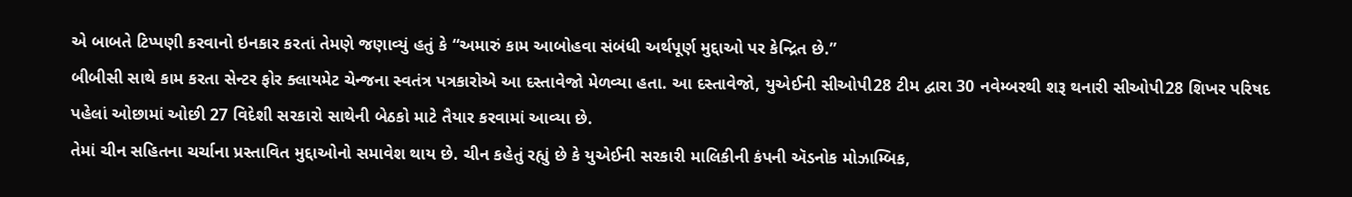એ બાબતે ટિપ્પણી કરવાનો ઇનકાર કરતાં તેમણે જણાવ્યું હતું કે “અમારું કામ આબોહવા સંબંધી અર્થપૂર્ણ મુદ્દાઓ પર કેન્દ્રિત છે.”
બીબીસી સાથે કામ કરતા સેન્ટર ફોર ક્લાયમેટ ચેન્જના સ્વતંત્ર પત્રકારોએ આ દસ્તાવેજો મેળવ્યા હતા. આ દસ્તાવેજો, યુએઈની સીઓપી28 ટીમ દ્વારા 30 નવેમ્બરથી શરૂ થનારી સીઓપી28 શિખર પરિષદ પહેલાં ઓછામાં ઓછી 27 વિદેશી સરકારો સાથેની બેઠકો માટે તૈયાર કરવામાં આવ્યા છે.
તેમાં ચીન સહિતના ચર્ચાના પ્રસ્તાવિત મુદ્દાઓનો સમાવેશ થાય છે. ચીન કહેતું રહ્યું છે કે યુએઈની સરકારી માલિકીની કંપની ઍડનોક મોઝામ્બિક,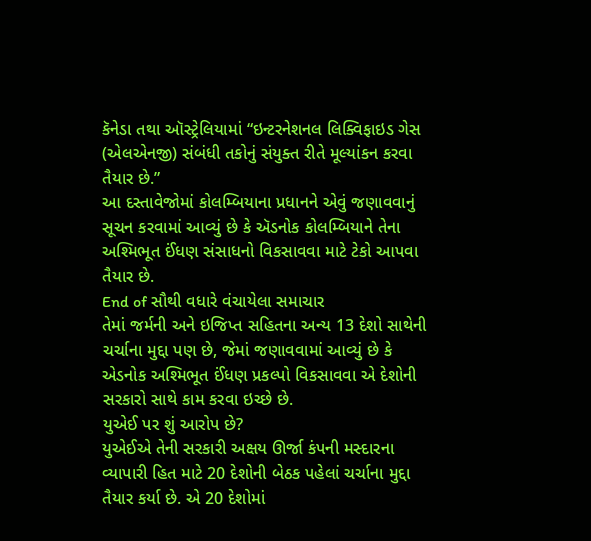કૅનેડા તથા ઑસ્ટ્રેલિયામાં “ઇન્ટરનેશનલ લિક્વિફાઇડ ગેસ (એલએનજી) સંબંધી તકોનું સંયુક્ત રીતે મૂલ્યાંકન કરવા તૈયાર છે.”
આ દસ્તાવેજોમાં કોલમ્બિયાના પ્રધાનને એવું જણાવવાનું સૂચન કરવામાં આવ્યું છે કે ઍડનોક કોલમ્બિયાને તેના અશ્મિભૂત ઈંધણ સંસાધનો વિકસાવવા માટે ટેકો આપવા તૈયાર છે.
End of સૌથી વધારે વંચાયેલા સમાચાર
તેમાં જર્મની અને ઇજિપ્ત સહિતના અન્ય 13 દેશો સાથેની ચર્ચાના મુદ્દા પણ છે, જેમાં જણાવવામાં આવ્યું છે કે એડનોક અશ્મિભૂત ઈંધણ પ્રકલ્પો વિકસાવવા એ દેશોની સરકારો સાથે કામ કરવા ઇચ્છે છે.
યુએઈ પર શું આરોપ છે?
યુએઈએ તેની સરકારી અક્ષય ઊર્જા કંપની મસ્દારના વ્યાપારી હિત માટે 20 દેશોની બેઠક પહેલાં ચર્ચાના મુદ્દા તૈયાર કર્યા છે. એ 20 દેશોમાં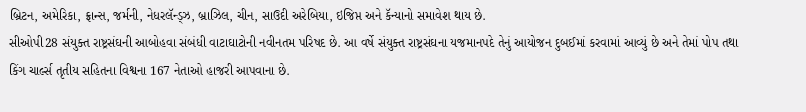બ્રિટન, અમેરિકા, ફ્રાન્સ, જર્મની, નેધરલૅન્ડ્ઝ, બ્રાઝિલ, ચીન, સાઉદી અરેબિયા, ઇજિપ્ત અને કૅન્યાનો સમાવેશ થાય છે.
સીઓપી28 સંયુક્ત રાષ્ટ્રસંઘની આબોહવા સંબંધી વાટાઘાટોની નવીનતમ પરિષદ છે. આ વર્ષે સંયુક્ત રાષ્ટ્રસંઘના યજમાનપદે તેનું આયોજન દુબઈમાં કરવામાં આવ્યું છે અને તેમાં પોપ તથા કિંગ ચાર્લ્સ તૃતીય સહિતના વિશ્વના 167 નેતાઓ હાજરી આપવાના છે.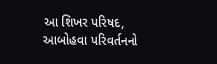આ શિખર પરિષદ, આબોહવા પરિવર્તનનો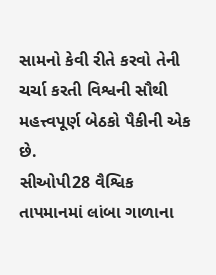સામનો કેવી રીતે કરવો તેની ચર્ચા કરતી વિશ્વની સૌથી મહત્ત્વપૂર્ણ બેઠકો પૈકીની એક છે.
સીઓપી28 વૈશ્વિક તાપમાનમાં લાંબા ગાળાના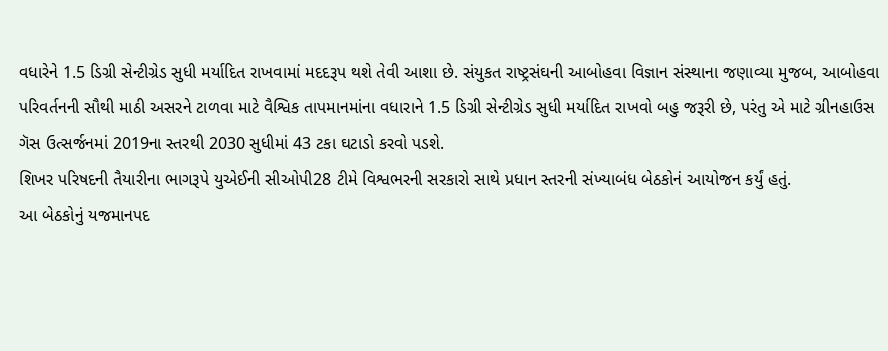વધારેને 1.5 ડિગ્રી સેન્ટીગ્રેડ સુધી મર્યાદિત રાખવામાં મદદરૂપ થશે તેવી આશા છે. સંયુકત રાષ્ટ્રસંઘની આબોહવા વિજ્ઞાન સંસ્થાના જણાવ્યા મુજબ, આબોહવા પરિવર્તનની સૌથી માઠી અસરને ટાળવા માટે વૈશ્વિક તાપમાનમાંના વધારાને 1.5 ડિગ્રી સેન્ટીગ્રેડ સુધી મર્યાદિત રાખવો બહુ જરૂરી છે, પરંતુ એ માટે ગ્રીનહાઉસ ગૅસ ઉત્સર્જનમાં 2019ના સ્તરથી 2030 સુધીમાં 43 ટકા ઘટાડો કરવો પડશે.
શિખર પરિષદની તૈયારીના ભાગરૂપે યુએઈની સીઓપી28 ટીમે વિશ્વભરની સરકારો સાથે પ્રધાન સ્તરની સંખ્યાબંધ બેઠકોનં આયોજન કર્યું હતું.
આ બેઠકોનું યજમાનપદ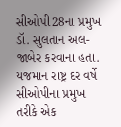સીઓપી28ના પ્રમુખ ડૉ. સુલતાન અલ-જાબેર કરવાના હતા. યજમાન રાષ્ટ્ર દર વર્ષે સીઓપીના પ્રમુખ તરીકે એક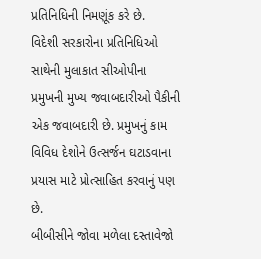પ્રતિનિધિની નિમણૂંક કરે છે.
વિદેશી સરકારોના પ્રતિનિધિઓ સાથેની મુલાકાત સીઓપીના પ્રમુખની મુખ્ય જવાબદારીઓ પૈકીની એક જવાબદારી છે. પ્રમુખનું કામ વિવિધ દેશોને ઉત્સર્જન ઘટાડવાના પ્રયાસ માટે પ્રોત્સાહિત કરવાનું પણ છે.
બીબીસીને જોવા મળેલા દસ્તાવેજો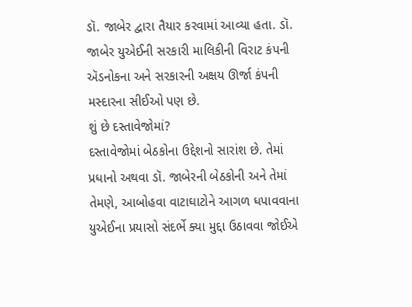ડૉ. જાબેર દ્વારા તૈયાર કરવામાં આવ્યા હતા. ડૉ. જાબેર યુએઈની સરકારી માલિકીની વિરાટ કંપની ઍડનોકના અને સરકારની અક્ષય ઊર્જા કંપની મસ્દારના સીઈઓ પણ છે.
શું છે દસ્તાવેજોમાં?
દસ્તાવેજોમાં બેઠકોના ઉદ્દેશનો સારાંશ છે. તેમાં પ્રધાનો અથવા ડૉ. જાબેરની બેઠકોની અને તેમાં તેમણે, આબોહવા વાટાઘાટોને આગળ ધપાવવાના યુએઈના પ્રયાસો સંદર્ભે ક્યા મુદ્દા ઉઠાવવા જોઈએ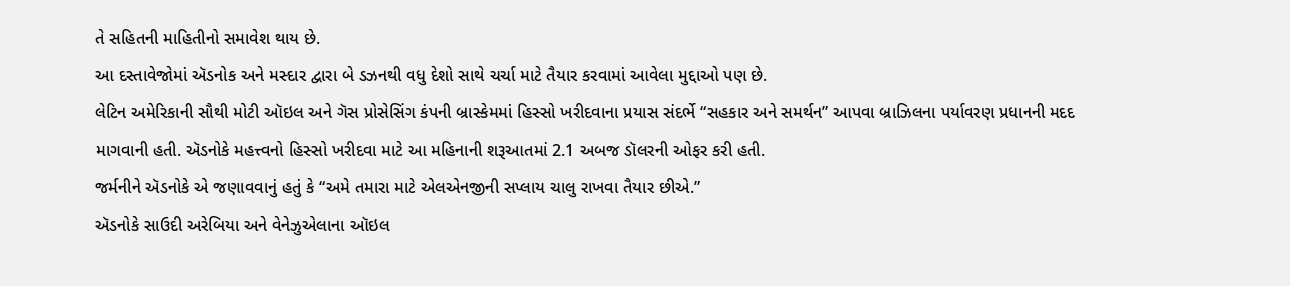તે સહિતની માહિતીનો સમાવેશ થાય છે.
આ દસ્તાવેજોમાં ઍડનોક અને મસ્દાર દ્વારા બે ડઝનથી વધુ દેશો સાથે ચર્ચા માટે તૈયાર કરવામાં આવેલા મુદ્દાઓ પણ છે.
લેટિન અમેરિકાની સૌથી મોટી ઑઇલ અને ગૅસ પ્રોસેસિંગ કંપની બ્રાસ્કેમમાં હિસ્સો ખરીદવાના પ્રયાસ સંદર્ભે “સહકાર અને સમર્થન” આપવા બ્રાઝિલના પર્યાવરણ પ્રધાનની મદદ માગવાની હતી. ઍડનોકે મહત્ત્વનો હિસ્સો ખરીદવા માટે આ મહિનાની શરૂઆતમાં 2.1 અબજ ડૉલરની ઓફર કરી હતી.
જર્મનીને ઍડનોકે એ જણાવવાનું હતું કે “અમે તમારા માટે એલએનજીની સપ્લાય ચાલુ રાખવા તૈયાર છીએ.”
ઍડનોકે સાઉદી અરેબિયા અને વેનેઝુએલાના ઑઇલ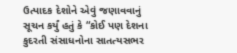ઉત્પાદક દેશોને એવું જણાવવાનું સૂચન કર્યું હતું કે “કોઈ પણ દેશના કુદરતી સંસાધનોના સાતત્યસભર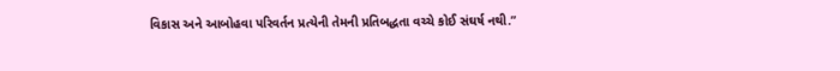વિકાસ અને આબોહવા પરિવર્તન પ્રત્યેની તેમની પ્રતિબદ્ધતા વચ્ચે કોઈ સંઘર્ષ નથી.”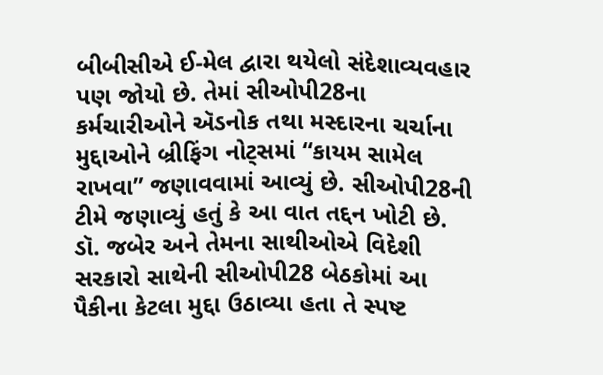બીબીસીએ ઈ-મેલ દ્વારા થયેલો સંદેશાવ્યવહાર પણ જોયો છે. તેમાં સીઓપી28ના કર્મચારીઓને ઍડનોક તથા મસ્દારના ચર્ચાના મુદ્દાઓને બ્રીફિંગ નોટ્સમાં “કાયમ સામેલ રાખવા” જણાવવામાં આવ્યું છે. સીઓપી28ની ટીમે જણાવ્યું હતું કે આ વાત તદ્દન ખોટી છે.
ડૉ. જબેર અને તેમના સાથીઓએ વિદેશી સરકારો સાથેની સીઓપી28 બેઠકોમાં આ પૈકીના કેટલા મુદ્દા ઉઠાવ્યા હતા તે સ્પષ્ટ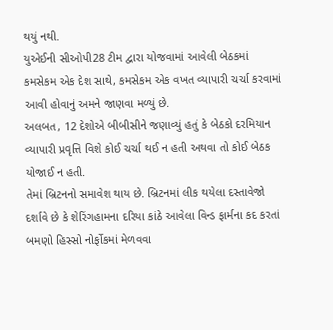થયું નથી.
યુએઈની સીઓપી28 ટીમ દ્વારા યોજવામાં આવેલી બેઠકમાં કમસેકમ એક દેશ સાથે, કમસેકમ એક વખત વ્યાપારી ચર્ચા કરવામાં આવી હોવાનું અમને જાણવા મળ્યું છે.
અલબત, 12 દેશોએ બીબીસીને જણાવ્યું હતું કે બેઠકો દરમિયાન વ્યાપારી પ્રવૃત્તિ વિશે કોઈ ચર્ચા થઈ ન હતી અથવા તો કોઈ બેઠક યોજાઈ ન હતી.
તેમાં બ્રિટનનો સમાવેશ થાય છે. બ્રિટનમાં લીક થયેલા દસ્તાવેજો દર્શાવે છે કે શેરિંગહામના દરિયા કાંઠે આવેલા વિન્ડ ફાર્મના કદ કરતાં બમણો હિસ્સો નોર્ફોકમાં મેળવવા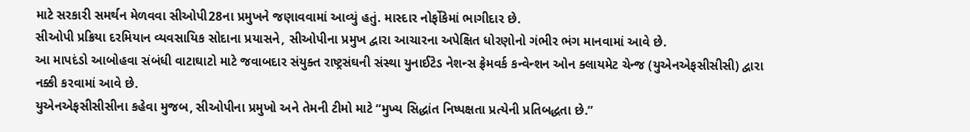માટે સરકારી સમર્થન મેળવવા સીઓપી28ના પ્રમુખને જણાવવામાં આવ્યું હતું. માસ્દાર નોર્ફોકેમાં ભાગીદાર છે.
સીઓપી પ્રક્રિયા દરમિયાન વ્યવસાયિક સોદાના પ્રયાસને, સીઓપીના પ્રમુખ દ્વારા આચારના અપેક્ષિત ધોરણોનો ગંભીર ભંગ માનવામાં આવે છે.
આ માપદંડો આબોહવા સંબંધી વાટાઘાટો માટે જવાબદાર સંયુક્ત રાષ્ટ્રસંઘની સંસ્થા યુનાઈટેડ નેશન્સ ફ્રેમવર્ક કન્વેન્શન ઓન ક્લાયમેટ ચેન્જ (યુએનએફસીસીસી) દ્વારા નક્કી કરવામાં આવે છે.
યુએનએફસીસીસીના કહેવા મુજબ, સીઓપીના પ્રમુખો અને તેમની ટીમો માટે “મુખ્ય સિદ્ધાંત નિષ્પક્ષતા પ્રત્યેની પ્રતિબદ્ધતા છે.”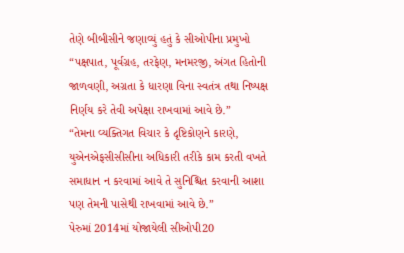તેણે બીબીસીને જણાવ્યું હતું કે સીઓપીના પ્રમુખો “પક્ષપાત, પૂર્વગ્રહ, તરફેણ, મનમરજી, અંગત હિતોની જાળવણી, અગ્રતા કે ધારણા વિના સ્વતંત્ર તથા નિષ્પક્ષ નિર્ણય કરે તેવી અપેક્ષા રાખવામાં આવે છે.”
“તેમના વ્યક્તિગત વિચાર કે દૃષ્ટિકોણને કારણે, યુએનએફસીસીસીના અધિકારી તરીકે કામ કરતી વખતે સમાધાન ન કરવામાં આવે તે સુનિશ્ચિત કરવાની આશા પણ તેમની પાસેથી રાખવામાં આવે છે.”
પેરુમાં 2014માં યોજાયેલી સીઓપી20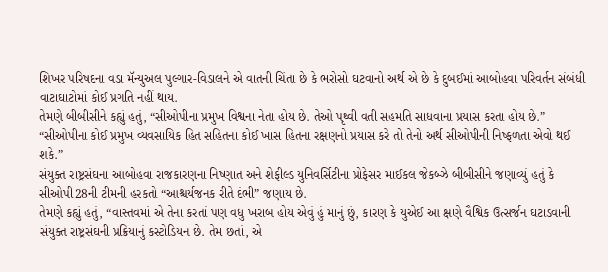શિખર પરિષદના વડા મૅન્યુઅલ પુલ્ગાર-વિડાલને એ વાતની ચિંતા છે કે ભરોસો ઘટવાનો અર્થ એ છે કે દુબઈમાં આબોહવા પરિવર્તન સંબંધી વાટાઘાટોમાં કોઈ પ્રગતિ નહીં થાય.
તેમણે બીબીસીને કહ્યું હતું, “સીઓપીના પ્રમુખ વિશ્વના નેતા હોય છે. તેઓ પૃથ્વી વતી સહમતિ સાધવાના પ્રયાસ કરતા હોય છે.”
“સીઓપીના કોઈ પ્રમુખ વ્યવસાયિક હિત સહિતના કોઈ ખાસ હિતના રક્ષણનો પ્રયાસ કરે તો તેનો અર્થ સીઓપીની નિષ્ફળતા એવો થઈ શકે.”
સંયુક્ત રાષ્ટ્રસંઘના આબોહવા રાજકારણના નિષ્ણાત અને શેફીલ્ડ યુનિવર્સિટીના પ્રોફેસર માઈકલ જેકબ્ઝે બીબીસીને જણાવ્યું હતું કે સીઓપી28ની ટીમની હરકતો “આશ્ચર્યજનક રીતે દંભી” જણાય છે.
તેમણે કહ્યું હતું, “વાસ્તવમાં એ તેના કરતાં પણ વધુ ખરાબ હોય એવું હું માનું છું, કારણ કે યુએઈ આ ક્ષણે વૈશ્વિક ઉત્સર્જન ઘટાડવાની સંયુક્ત રાષ્ટ્રસંઘની પ્રક્રિયાનું કસ્ટોડિયન છે. તેમ છતાં, એ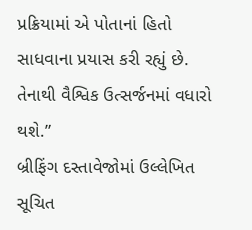પ્રક્રિયામાં એ પોતાનાં હિતો સાધવાના પ્રયાસ કરી રહ્યું છે. તેનાથી વૈશ્વિક ઉત્સર્જનમાં વધારો થશે.”
બ્રીફિંગ દસ્તાવેજોમાં ઉલ્લેખિત સૂચિત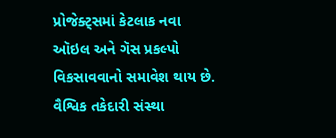પ્રોજેક્ટ્સમાં કેટલાક નવા ઑઇલ અને ગૅસ પ્રકલ્પો વિકસાવવાનો સમાવેશ થાય છે. વૈશ્વિક તકેદારી સંસ્થા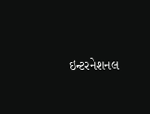ઇન્ટરનેશનલ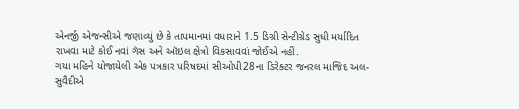એનર્જી એજન્સીએ જણાવ્યું છે કે તાપમાનમાં વધારાને 1.5 ડિગ્રી સેન્ટીગ્રેડ સુધી મર્યાદિત રાખવા માટે કોઈ નવાં ગૅસ અને ઑઇલ ક્ષેત્રો વિકસાવવાં જોઈએ નહીં.
ગયા મહિને યોજાયેલી એક પત્રકાર પરિષદમાં સીઓપી28ના ડિરેક્ટર જનરલ માજિદ અલ-સુવૈદીએ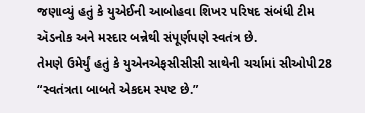જણાવ્યું હતું કે યુએઈની આબોહવા શિખર પરિષદ સંબંધી ટીમ ઍડનોક અને મસ્દાર બન્નેથી સંપૂર્ણપણે સ્વતંત્ર છે.
તેમણે ઉમેર્યું હતું કે યુએનએફસીસીસી સાથેની ચર્ચામાં સીઓપી28 “સ્વતંત્રતા બાબતે એકદમ સ્પષ્ટ છે.”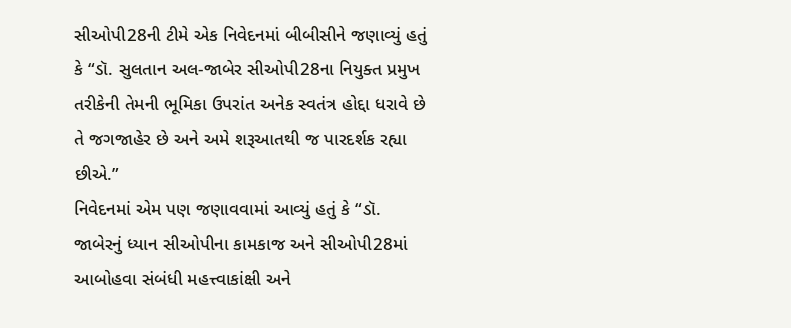સીઓપી28ની ટીમે એક નિવેદનમાં બીબીસીને જણાવ્યું હતું કે “ડૉ. સુલતાન અલ-જાબેર સીઓપી28ના નિયુક્ત પ્રમુખ તરીકેની તેમની ભૂમિકા ઉપરાંત અનેક સ્વતંત્ર હોદ્દા ધરાવે છે તે જગજાહેર છે અને અમે શરૂઆતથી જ પારદર્શક રહ્યા છીએ.”
નિવેદનમાં એમ પણ જણાવવામાં આવ્યું હતું કે “ડૉ. જાબેરનું ધ્યાન સીઓપીના કામકાજ અને સીઓપી28માં આબોહવા સંબંધી મહત્ત્વાકાંક્ષી અને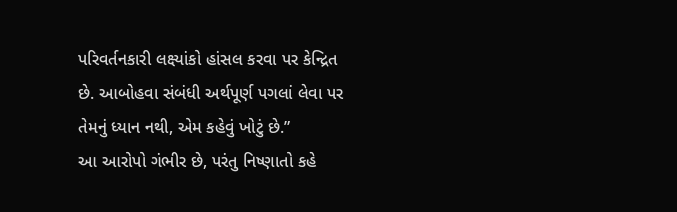પરિવર્તનકારી લક્ષ્યાંકો હાંસલ કરવા પર કેન્દ્રિત છે. આબોહવા સંબંધી અર્થપૂર્ણ પગલાં લેવા પર તેમનું ધ્યાન નથી, એમ કહેવું ખોટું છે.”
આ આરોપો ગંભીર છે, પરંતુ નિષ્ણાતો કહે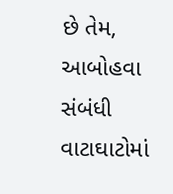છે તેમ, આબોહવા સંબંધી વાટાઘાટોમાં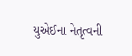યુએઈના નેતૃત્વની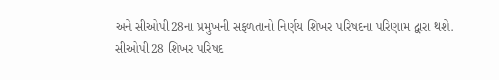અને સીઓપી28ના પ્રમુખની સફળતાનો નિર્ણય શિખર પરિષદના પરિણામ દ્વારા થશે.
સીઓપી28 શિખર પરિષદ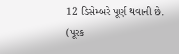12 ડિસેમ્બરે પૂર્ણ થવાની છે.
(પૂરક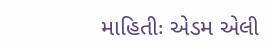માહિતીઃ એડમ એલી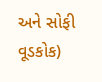અને સોફી વૂડકોક)